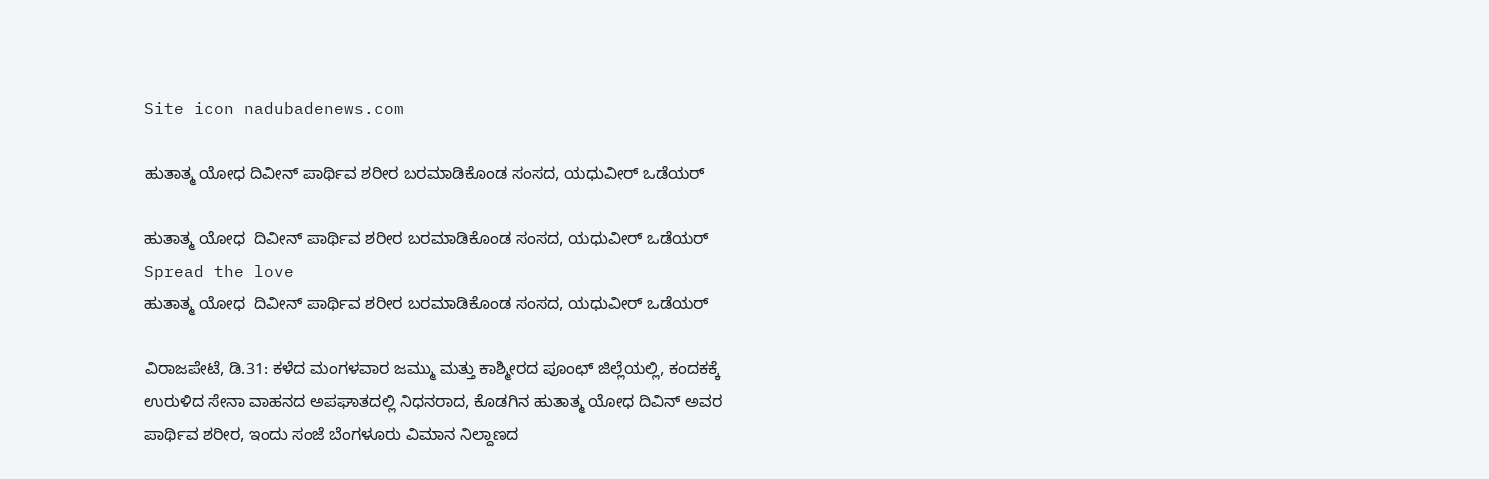Site icon nadubadenews.com

ಹುತಾತ್ಮ ಯೋಧ ದಿವೀನ್‌ ಪಾರ್ಥಿವ ಶರೀರ ಬರಮಾಡಿಕೊಂಡ ಸಂಸದ, ಯಧುವೀರ್‌ ಒಡೆಯರ್

ಹುತಾತ್ಮ ಯೋಧ  ದಿವೀನ್‌ ಪಾರ್ಥಿವ ಶರೀರ ಬರಮಾಡಿಕೊಂಡ ಸಂಸದ, ಯಧುವೀರ್‌ ಒಡೆಯರ್
Spread the love
ಹುತಾತ್ಮ ಯೋಧ  ದಿವೀನ್‌ ಪಾರ್ಥಿವ ಶರೀರ ಬರಮಾಡಿಕೊಂಡ ಸಂಸದ, ಯಧುವೀರ್‌ ಒಡೆಯರ್

ವಿರಾಜಪೇಟೆ, ಡಿ.31: ಕಳೆದ ಮಂಗಳವಾರ ಜಮ್ಮು ಮತ್ತು ಕಾಶ್ಮೀರದ ಪೂಂಛ್ ಜಿಲ್ಲೆಯಲ್ಲಿ, ಕಂದಕಕ್ಕೆ ಉರುಳಿದ ಸೇನಾ ವಾಹನದ ಅಪಘಾತದಲ್ಲಿ ನಿಧನರಾದ, ಕೊಡಗಿನ ಹುತಾತ್ಮ ಯೋಧ ದಿವಿನ್ ಅವರ ಪಾರ್ಥಿವ ಶರೀರ, ಇಂದು ಸಂಜೆ ಬೆಂಗಳೂರು ವಿಮಾನ ನಿಲ್ದಾಣದ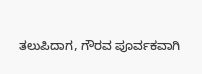ತಲುಪಿದಾಗ, ಗೌರವ ಪೂರ್ವಕವಾಗಿ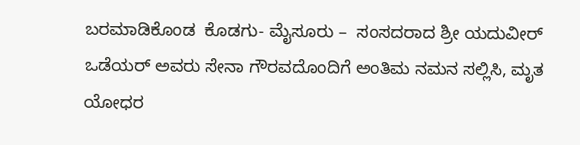ಬರಮಾಡಿಕೊಂಡ  ಕೊಡಗು- ಮೈಸೂರು –  ಸಂಸದರಾದ ಶ್ರೀ ಯದುವೀರ್ ಒಡೆಯರ್ ಅವರು ಸೇನಾ ಗೌರವದೊಂದಿಗೆ ಅಂತಿಮ ನಮನ ಸಲ್ಲಿಸಿ, ಮೃತ ಯೋಧರ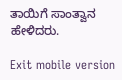ತಾಯಿಗೆ ಸಾಂತ್ವಾನ ಹೇಳಿದರು.

Exit mobile version